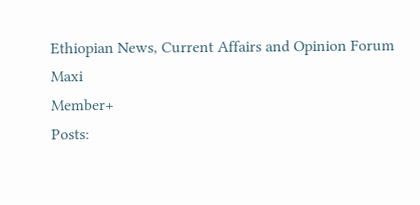Ethiopian News, Current Affairs and Opinion Forum
Maxi
Member+
Posts: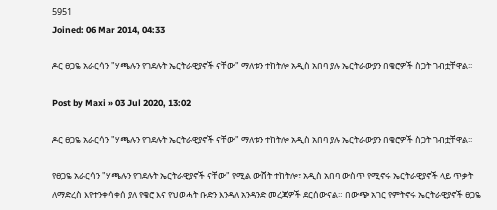5951
Joined: 06 Mar 2014, 04:33

ዶር ፀጋዬ አራርሳን "ሃጫሉን የገደሉት ኤርትራዊያኖች ናቸው" ማለቱን ተከትሎ አዲስ አበባ ያሉ ኤርትራውያን በቄሮዎች ስጋት ገብቷቸዋል፡፡

Post by Maxi » 03 Jul 2020, 13:02

ዶር ፀጋዬ አራርሳን "ሃጫሉን የገደሉት ኤርትራዊያኖች ናቸው" ማለቱን ተከትሎ አዲስ አበባ ያሉ ኤርትራውያን በቄሮዎች ስጋት ገብቷቸዋል፡፡

የፀጋዬ አራርሳን "ሃጫሉን የገደሉት ኤርትራዊያኖች ናቸው" የሚል ውሸት ተከትሎ፣ አዲስ አበባ ውስጥ የሚኖሩ ኤርትራዊያኖች ላይ ጥቃት ለማድረስ እየተንቀሳቀሰ ያለ የቄሮ እና የህወሓት ቡድን እንዳለ አንዳንድ መረጃዎች ደርሰውናል። በውጭ አገር የምትኖሩ ኤርትራዊያኖች ፀጋዬ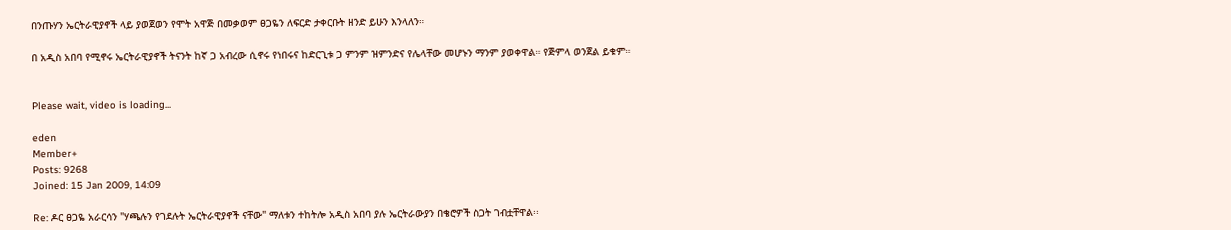በንጡሃን ኤርትራዊያኖች ላይ ያወጀወን የሞት አዋጅ በመቃወም ፀጋዬን ለፍርድ ታቀርቡት ዘንድ ይሁን እንላለን።

በ አዲስ አበባ የሚኖሩ ኤርትራዊያኖች ትናንት ከኛ ጋ አብረው ሲኖሩ የነበሩና ከድርጊቱ ጋ ምንም ዝምንድና የሌላቸው መሆኑን ማንም ያወቀዋል። የጅምላ ወንጀል ይቁም።


Please wait, video is loading...

eden
Member+
Posts: 9268
Joined: 15 Jan 2009, 14:09

Re: ዶር ፀጋዬ አራርሳን "ሃጫሉን የገደሉት ኤርትራዊያኖች ናቸው" ማለቱን ተከትሎ አዲስ አበባ ያሉ ኤርትራውያን በቄሮዎች ስጋት ገብቷቸዋል፡፡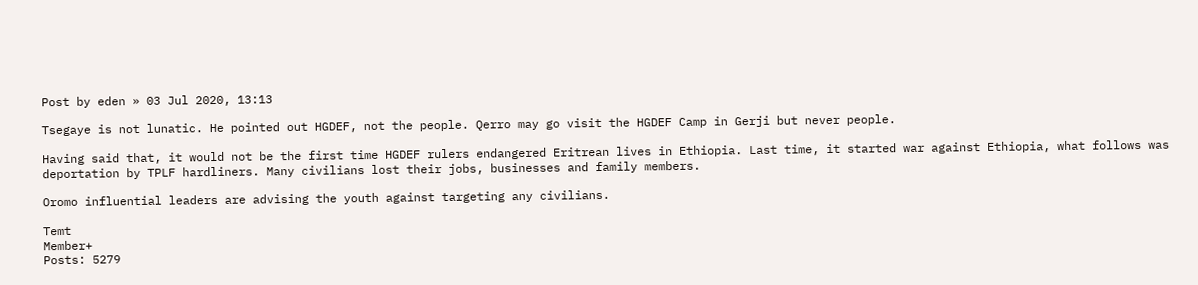Post by eden » 03 Jul 2020, 13:13

Tsegaye is not lunatic. He pointed out HGDEF, not the people. Qerro may go visit the HGDEF Camp in Gerji but never people.

Having said that, it would not be the first time HGDEF rulers endangered Eritrean lives in Ethiopia. Last time, it started war against Ethiopia, what follows was deportation by TPLF hardliners. Many civilians lost their jobs, businesses and family members.

Oromo influential leaders are advising the youth against targeting any civilians.

Temt
Member+
Posts: 5279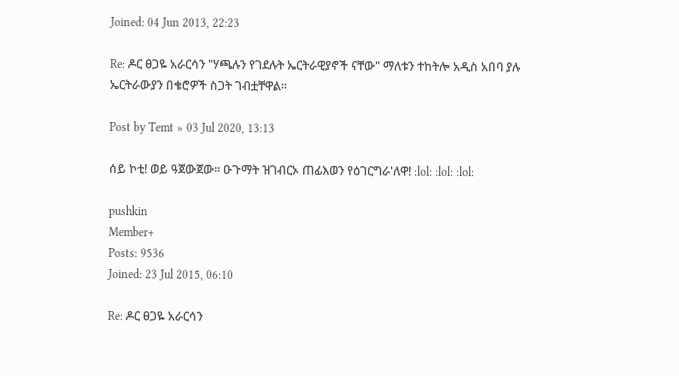Joined: 04 Jun 2013, 22:23

Re: ዶር ፀጋዬ አራርሳን "ሃጫሉን የገደሉት ኤርትራዊያኖች ናቸው" ማለቱን ተከትሎ አዲስ አበባ ያሉ ኤርትራውያን በቄሮዎች ስጋት ገብቷቸዋል፡፡

Post by Temt » 03 Jul 2020, 13:13

ሰይ ኮቲ! ወይ ዓጀውጀው። ዑጉማት ዝገብርኦ ጠፊእወን የዕገርግራ'ለዋ! :lol: :lol: :lol:

pushkin
Member+
Posts: 9536
Joined: 23 Jul 2015, 06:10

Re: ዶር ፀጋዬ አራርሳን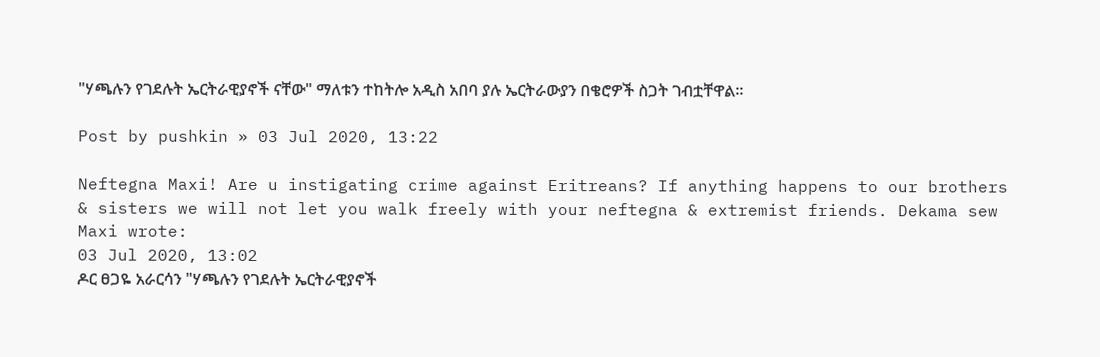"ሃጫሉን የገደሉት ኤርትራዊያኖች ናቸው" ማለቱን ተከትሎ አዲስ አበባ ያሉ ኤርትራውያን በቄሮዎች ስጋት ገብቷቸዋል፡፡

Post by pushkin » 03 Jul 2020, 13:22

Neftegna Maxi! Are u instigating crime against Eritreans? If anything happens to our brothers & sisters we will not let you walk freely with your neftegna & extremist friends. Dekama sew
Maxi wrote:
03 Jul 2020, 13:02
ዶር ፀጋዬ አራርሳን "ሃጫሉን የገደሉት ኤርትራዊያኖች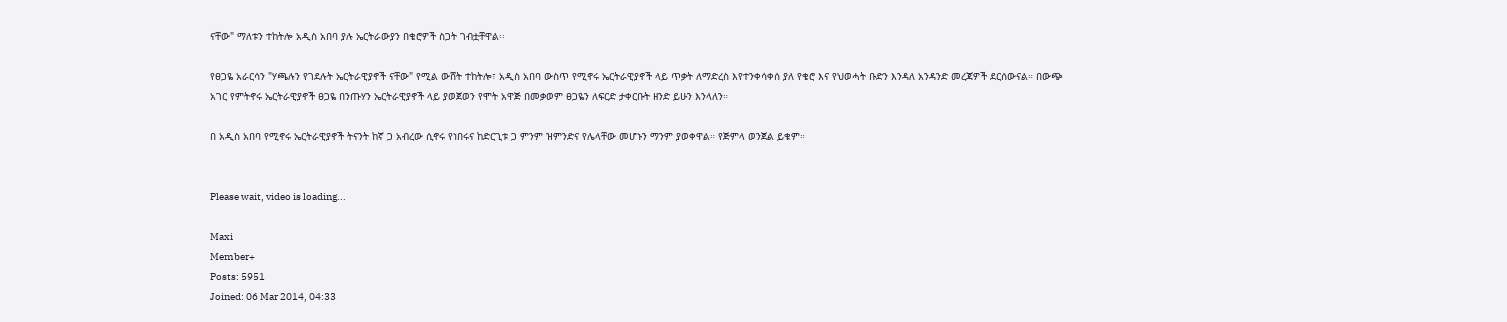ናቸው" ማለቱን ተከትሎ አዲስ አበባ ያሉ ኤርትራውያን በቄሮዎች ስጋት ገብቷቸዋል፡፡

የፀጋዬ አራርሳን "ሃጫሉን የገደሉት ኤርትራዊያኖች ናቸው" የሚል ውሸት ተከትሎ፣ አዲስ አበባ ውስጥ የሚኖሩ ኤርትራዊያኖች ላይ ጥቃት ለማድረስ እየተንቀሳቀሰ ያለ የቄሮ እና የህወሓት ቡድን እንዳለ አንዳንድ መረጃዎች ደርሰውናል። በውጭ አገር የምትኖሩ ኤርትራዊያኖች ፀጋዬ በንጡሃን ኤርትራዊያኖች ላይ ያወጀወን የሞት አዋጅ በመቃወም ፀጋዬን ለፍርድ ታቀርቡት ዘንድ ይሁን እንላለን።

በ አዲስ አበባ የሚኖሩ ኤርትራዊያኖች ትናንት ከኛ ጋ አብረው ሲኖሩ የነበሩና ከድርጊቱ ጋ ምንም ዝምንድና የሌላቸው መሆኑን ማንም ያወቀዋል። የጅምላ ወንጀል ይቁም።


Please wait, video is loading...

Maxi
Member+
Posts: 5951
Joined: 06 Mar 2014, 04:33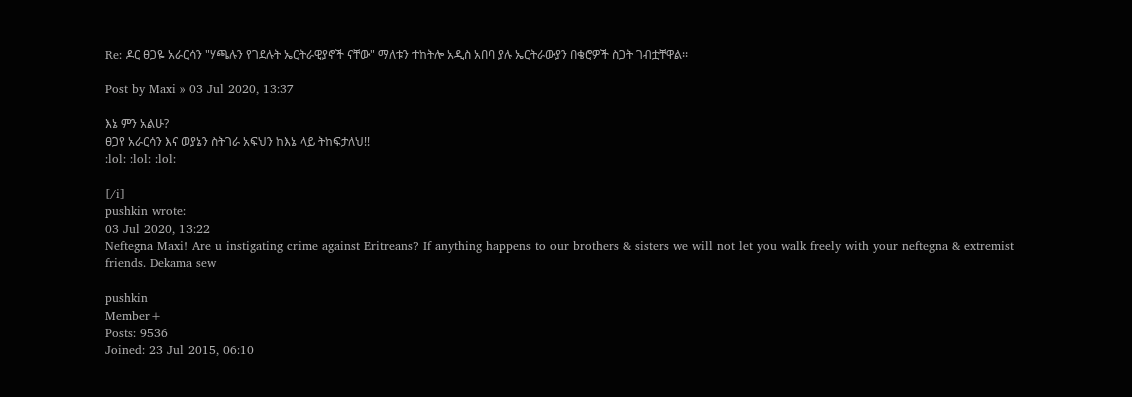Re: ዶር ፀጋዬ አራርሳን "ሃጫሉን የገደሉት ኤርትራዊያኖች ናቸው" ማለቱን ተከትሎ አዲስ አበባ ያሉ ኤርትራውያን በቄሮዎች ስጋት ገብቷቸዋል፡፡

Post by Maxi » 03 Jul 2020, 13:37

እኔ ምን አልሁ?
ፀጋየ አራርሳን እና ወያኔን ስትገራ አፍህን ከእኔ ላይ ትከፍታለህ!!
:lol: :lol: :lol:

[/i]
pushkin wrote:
03 Jul 2020, 13:22
Neftegna Maxi! Are u instigating crime against Eritreans? If anything happens to our brothers & sisters we will not let you walk freely with your neftegna & extremist friends. Dekama sew

pushkin
Member+
Posts: 9536
Joined: 23 Jul 2015, 06:10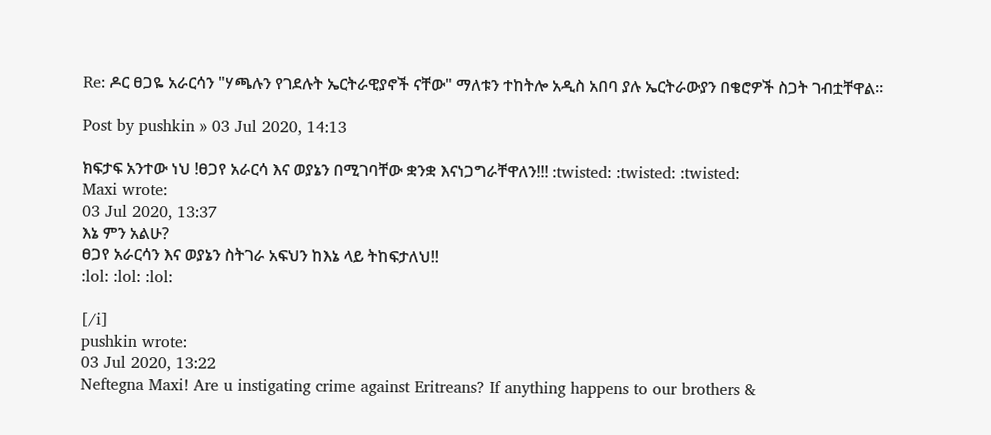Re: ዶር ፀጋዬ አራርሳን "ሃጫሉን የገደሉት ኤርትራዊያኖች ናቸው" ማለቱን ተከትሎ አዲስ አበባ ያሉ ኤርትራውያን በቄሮዎች ስጋት ገብቷቸዋል፡፡

Post by pushkin » 03 Jul 2020, 14:13

ክፍታፍ አንተው ነህ !ፀጋየ አራርሳ እና ወያኔን በሚገባቸው ቋንቋ እናነጋግራቸዋለን!!! :twisted: :twisted: :twisted:
Maxi wrote:
03 Jul 2020, 13:37
እኔ ምን አልሁ?
ፀጋየ አራርሳን እና ወያኔን ስትገራ አፍህን ከእኔ ላይ ትከፍታለህ!!
:lol: :lol: :lol:

[/i]
pushkin wrote:
03 Jul 2020, 13:22
Neftegna Maxi! Are u instigating crime against Eritreans? If anything happens to our brothers &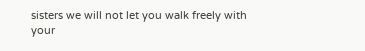sisters we will not let you walk freely with your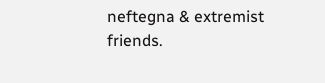neftegna & extremist friends.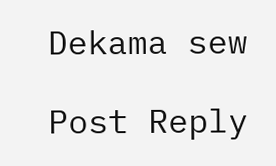Dekama sew

Post Reply